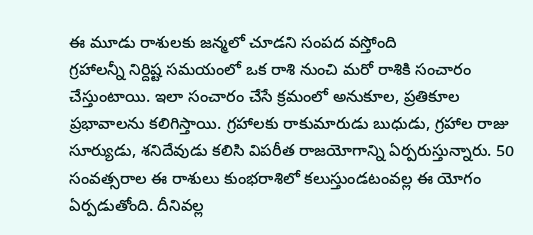ఈ మూడు రాశులకు జన్మలో చూడని సంపద వస్తోంది
గ్రహాలన్నీ నిర్దిష్ట సమయంలో ఒక రాశి నుంచి మరో రాశికి సంచారం చేస్తుంటాయి. ఇలా సంచారం చేసే క్రమంలో అనుకూల, ప్రతికూల ప్రభావాలను కలిగిస్తాయి. గ్రహాలకు రాకుమారుడు బుధుడు, గ్రహాల రాజు సూర్యుడు, శనిదేవుడు కలిసి విపరీత రాజయోగాన్ని ఏర్పరుస్తున్నారు. 50 సంవత్సరాల ఈ రాశులు కుంభరాశిలో కలుస్తుండటంవల్ల ఈ యోగం ఏర్పడుతోంది. దీనివల్ల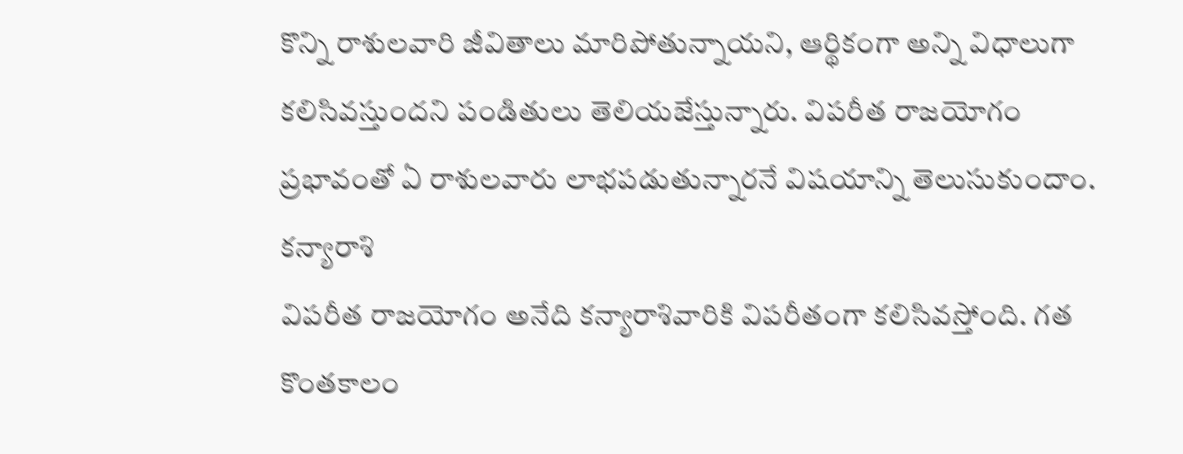కొన్ని రాశులవారి జీవితాలు మారిపోతున్నాయని, ఆర్థికంగా అన్ని విధాలుగా కలిసివస్తుందని పండితులు తెలియజేస్తున్నారు. విపరీత రాజయోగం ప్రభావంతో ఏ రాశులవారు లాభపడుతున్నారనే విషయాన్ని తెలుసుకుందాం.
కన్యారాశి
విపరీత రాజయోగం అనేది కన్యారాశివారికి విపరీతంగా కలిసివస్తోంది. గత కొంతకాలం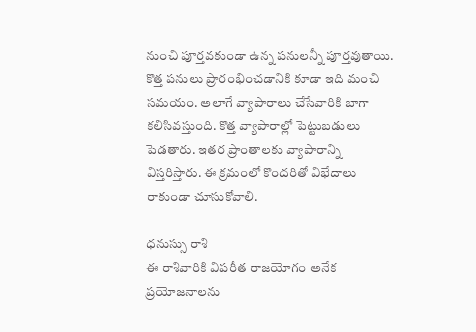నుంచి పూర్తవకుండా ఉన్న పనులన్నీ పూర్తవుతాయి. కొత్త పనులు ప్రారంభించడానికి కూడా ఇది మంచి సమయం. అలాగే వ్యాపారాలు చేసేవారికి బాగా కలిసివస్తుంది. కొత్త వ్యాపారాల్లో పెట్టుబడులు పెడతారు. ఇతర ప్రాంతాలకు వ్యాపారాన్ని విస్తరిస్తారు. ఈ క్రమంలో కొందరితో విభేదాలు రాకుండా చూసుకోవాలి.

ధనుస్సు రాశి
ఈ రాశివారికి విపరీత రాజయోగం అనేక ప్రయోజనాలను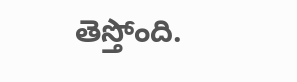తెస్తోంది.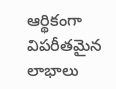ఆర్థికంగా విపరీతమైన లాభాలు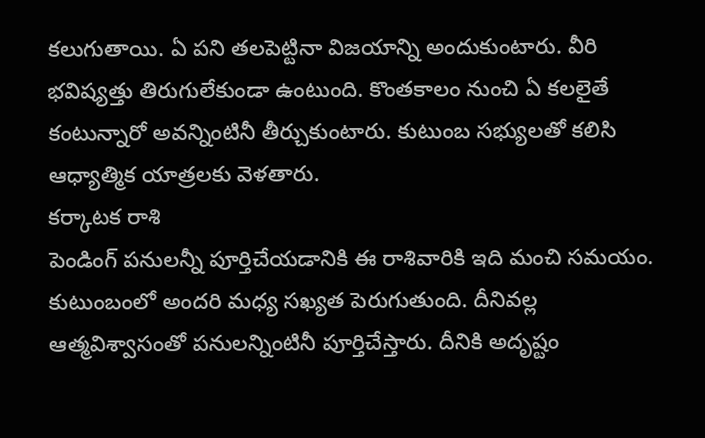కలుగుతాయి. ఏ పని తలపెట్టినా విజయాన్ని అందుకుంటారు. వీరి భవిష్యత్తు తిరుగులేకుండా ఉంటుంది. కొంతకాలం నుంచి ఏ కలలైతే కంటున్నారో అవన్నింటినీ తీర్చుకుంటారు. కుటుంబ సభ్యులతో కలిసి ఆధ్యాత్మిక యాత్రలకు వెళతారు.
కర్కాటక రాశి
పెండింగ్ పనులన్నీ పూర్తిచేయడానికి ఈ రాశివారికి ఇది మంచి సమయం. కుటుంబంలో అందరి మధ్య సఖ్యత పెరుగుతుంది. దీనివల్ల ఆత్మవిశ్వాసంతో పనులన్నింటినీ పూర్తిచేస్తారు. దీనికి అదృష్టం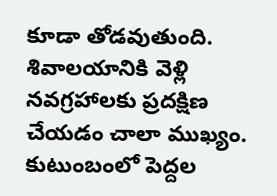కూడా తోడవుతుంది. శివాలయానికి వెళ్లి నవగ్రహాలకు ప్రదక్షిణ చేయడం చాలా ముఖ్యం. కుటుంబంలో పెద్దల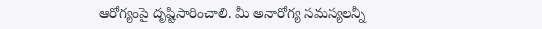ఆరోగ్యంపై దృష్టిసారించాలి. మీ అనారోగ్య సమస్యలన్నీ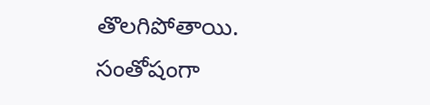తొలగిపోతాయి. సంతోషంగా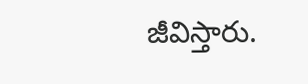జీవిస్తారు.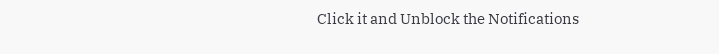Click it and Unblock the Notifications